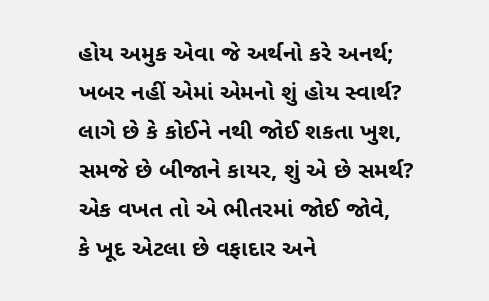હોય અમુક એવા જે અર્થનો કરે અનર્થ;
ખબર નહીં એમાં એમનો શું હોય સ્વાર્થ?
લાગે છે કે કોઈને નથી જોઈ શકતા ખુશ,
સમજે છે બીજાને કાયર, શું એ છે સમર્થ?
એક વખત તો એ ભીતરમાં જોઈ જોવે,
કે ખૂદ એટલા છે વફાદાર અને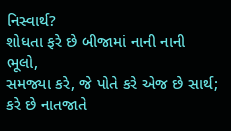નિસ્વાર્થ?
શોધતા ફરે છે બીજામાં નાની નાની ભૂલો,
સમજ્યા કરે, જે પોતે કરે એજ છે સાર્થ;
કરે છે નાતજાતે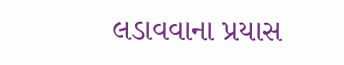લડાવવાના પ્રયાસ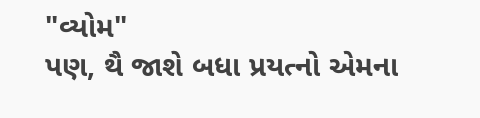"વ્યોમ"
પણ, થૈ જાશે બધા પ્રયત્નો એમના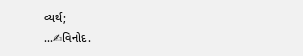વ્યર્થ;
...✍વિનોદ.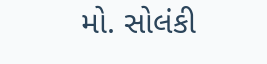મો. સોલંકી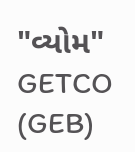"વ્યોમ"
GETCO (GEB)